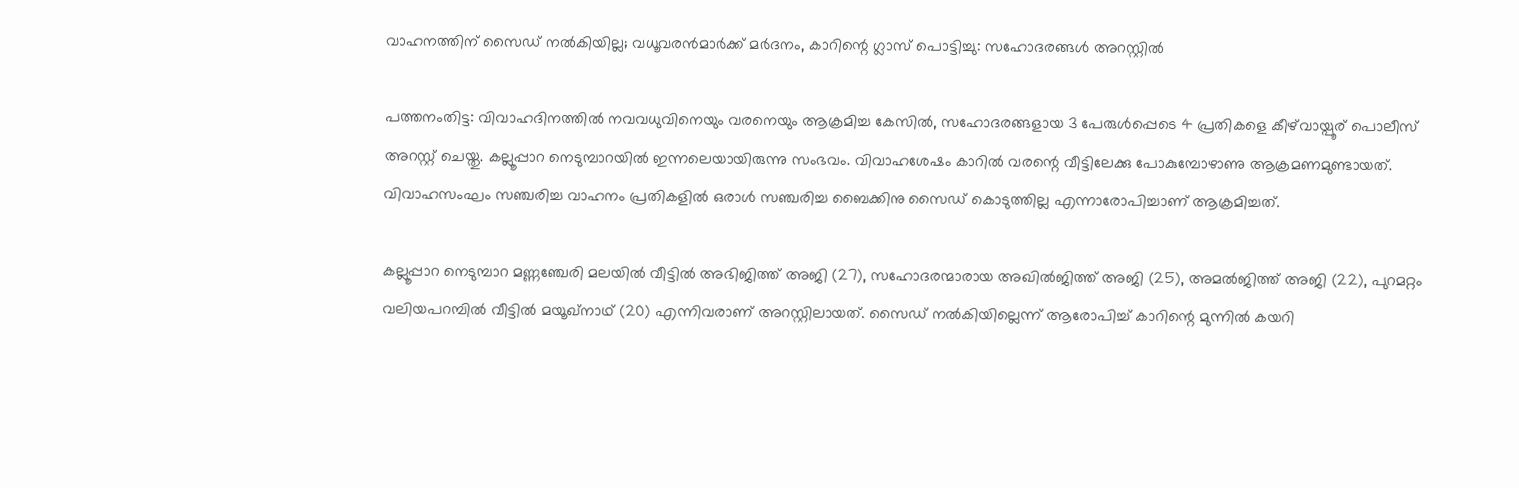വാഹനത്തിന് സൈഡ് നൽകിയില്ല; വധൂവരൻമാർക്ക് മർദനം, കാറിന്റെ ഗ്ലാസ് പൊട്ടിച്ചു: സഹോദരങ്ങൾ അറസ്റ്റിൽ

പത്തനംതിട്ട: വിവാഹദിനത്തിൽ നവവധുവിനെയും വരനെയും ആക്രമിച്ച കേസിൽ, സഹോദരങ്ങളായ 3 പേരുൾപ്പെടെ 4 പ്രതികളെ കീഴ്‌വായ്പൂര് പൊലീസ് അറസ്റ്റ് ചെയ്തു. കല്ലൂപ്പാറ നെടുമ്പാറയിൽ ഇന്നലെയായിരുന്നു സംഭവം. വിവാഹശേഷം കാറിൽ വരന്റെ വീട്ടിലേക്കു പോകുമ്പോഴാണു ആക്രമണമുണ്ടായത്. വിവാഹസംഘം സഞ്ചരിച്ച വാഹനം പ്രതികളിൽ ഒരാൾ സഞ്ചരിച്ച ബൈക്കിനു സൈഡ് കൊടുത്തില്ല എന്നാരോപിച്ചാണ് ആക്രമിച്ചത്.

കല്ലൂപ്പാറ നെടുമ്പാറ മണ്ണഞ്ചേരി മലയിൽ വീട്ടിൽ അഭിജിത്ത് അജി (27), സഹോദരന്മാരായ അഖിൽജിത്ത് അജി (25), അമൽജിത്ത് അജി (22), പുറമറ്റം വലിയപറമ്പിൽ വീട്ടിൽ മയൂഖ്നാഥ് (20) എന്നിവരാണ് അറസ്റ്റിലായത്. സൈഡ് നൽകിയില്ലെന്ന് ആരോപിച്ച് കാറിന്റെ മുന്നിൽ കയറി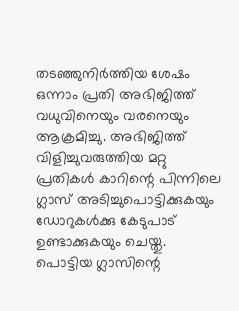തടഞ്ഞുനിർത്തിയ ശേഷം ഒന്നാം പ്രതി അഭിജിത്ത് വധുവിനെയും വരനെയും ആക്രമിച്ചു. അഭിജിത്ത് വിളിച്ചുവരുത്തിയ മറ്റു പ്രതികൾ കാറിന്റെ പിന്നിലെ ഗ്ലാസ് അടിച്ചുപൊട്ടിക്കുകയും ഡോറുകൾക്കു കേടുപാട് ഉണ്ടാക്കുകയും ചെയ്തു. പൊട്ടിയ ഗ്ലാസിന്റെ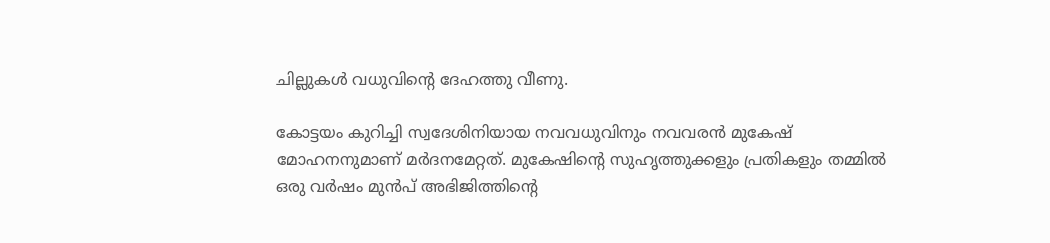ചില്ലുകൾ വധുവിന്റെ ദേഹത്തു വീണു.

കോട്ടയം കുറിച്ചി സ്വദേശിനിയായ നവവധുവിനും നവവരൻ മുകേഷ് മോഹനനുമാണ് മർദനമേറ്റത്. മുകേഷിന്റെ സുഹൃത്തുക്കളും പ്രതികളും തമ്മിൽ ഒരു വർഷം മുൻപ് അഭിജിത്തിന്റെ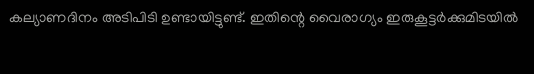കല്യാണദിനം അടിപിടി ഉണ്ടായിട്ടുണ്ട്. ഇതിന്റെ വൈരാഗ്യം ഇരുകൂട്ടർക്കുമിടയിൽ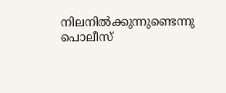നിലനിൽക്കുന്നുണ്ടെന്നു പൊലീസ്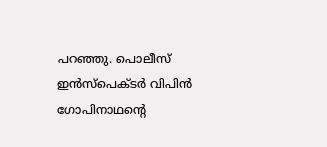പറഞ്ഞു. പൊലീസ് ഇൻസ്‌പെക്ടർ വിപിൻ ഗോപിനാഥന്റെ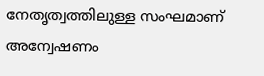നേതൃത്വത്തിലുള്ള സംഘമാണ് അന്വേഷണം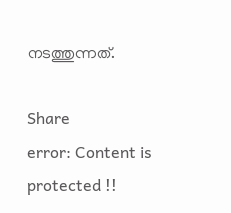നടത്തുന്നത്.

Share
error: Content is protected !!